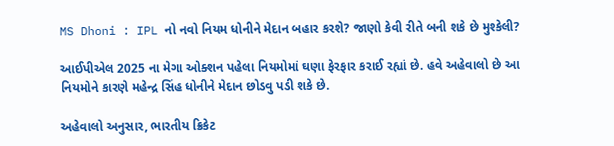MS Dhoni : IPL નો નવો નિયમ ધોનીને મેદાન બહાર કરશે? જાણો કેવી રીતે બની શકે છે મુશ્કેલી?

આઈપીએલ 2025 ના મેગા ઓક્શન પહેલા નિયમોમાં ઘણા ફેરફાર કરાઈ રહ્યાં છે. હવે અહેવાલો છે આ નિયમોને કારણે મહેન્દ્ર સિંહ ધોનીને મેદાન છોડવુ પડી શકે છે.

અહેવાલો અનુસાર, ભારતીય ક્રિકેટ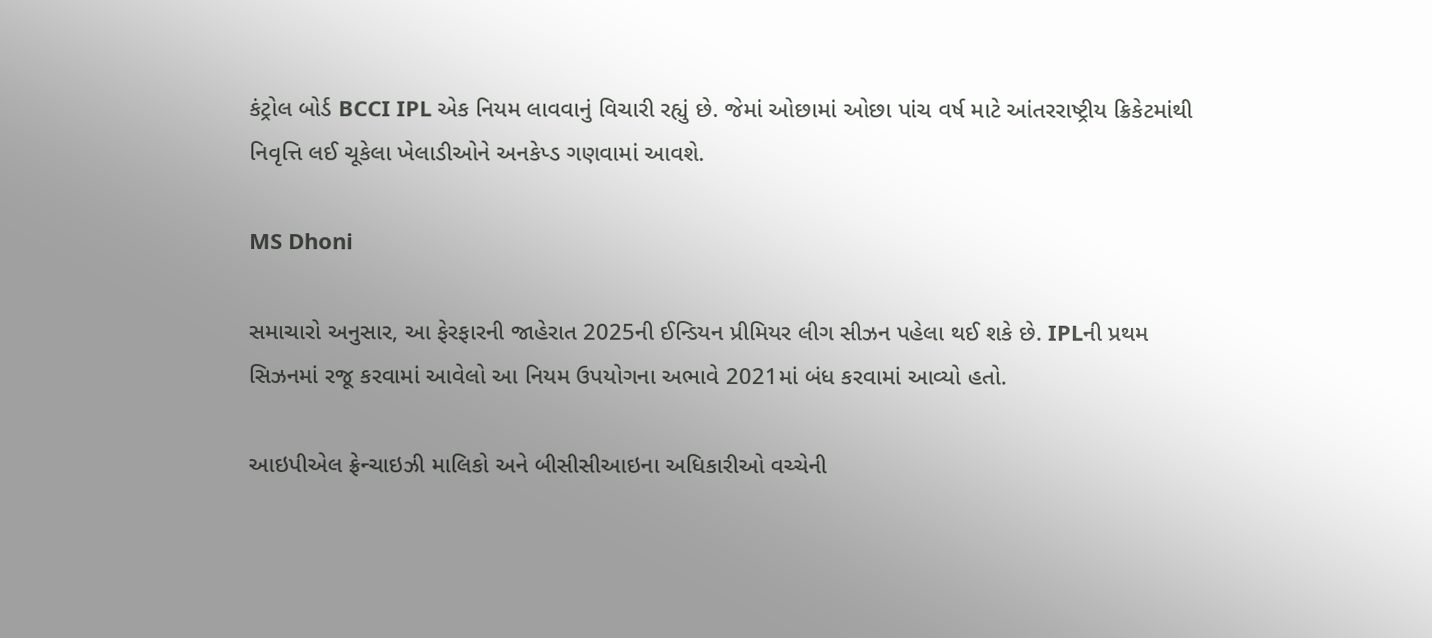કંટ્રોલ બોર્ડ BCCI IPL એક નિયમ લાવવાનું વિચારી રહ્યું છે. જેમાં ઓછામાં ઓછા પાંચ વર્ષ માટે આંતરરાષ્ટ્રીય ક્રિકેટમાંથી નિવૃત્તિ લઈ ચૂકેલા ખેલાડીઓને અનકેપ્ડ ગણવામાં આવશે.

MS Dhoni

સમાચારો અનુસાર, આ ફેરફારની જાહેરાત 2025ની ઈન્ડિયન પ્રીમિયર લીગ સીઝન પહેલા થઈ શકે છે. IPLની પ્રથમ સિઝનમાં રજૂ કરવામાં આવેલો આ નિયમ ઉપયોગના અભાવે 2021માં બંધ કરવામાં આવ્યો હતો.

આઇપીએલ ફ્રેન્ચાઇઝી માલિકો અને બીસીસીઆઇના અધિકારીઓ વચ્ચેની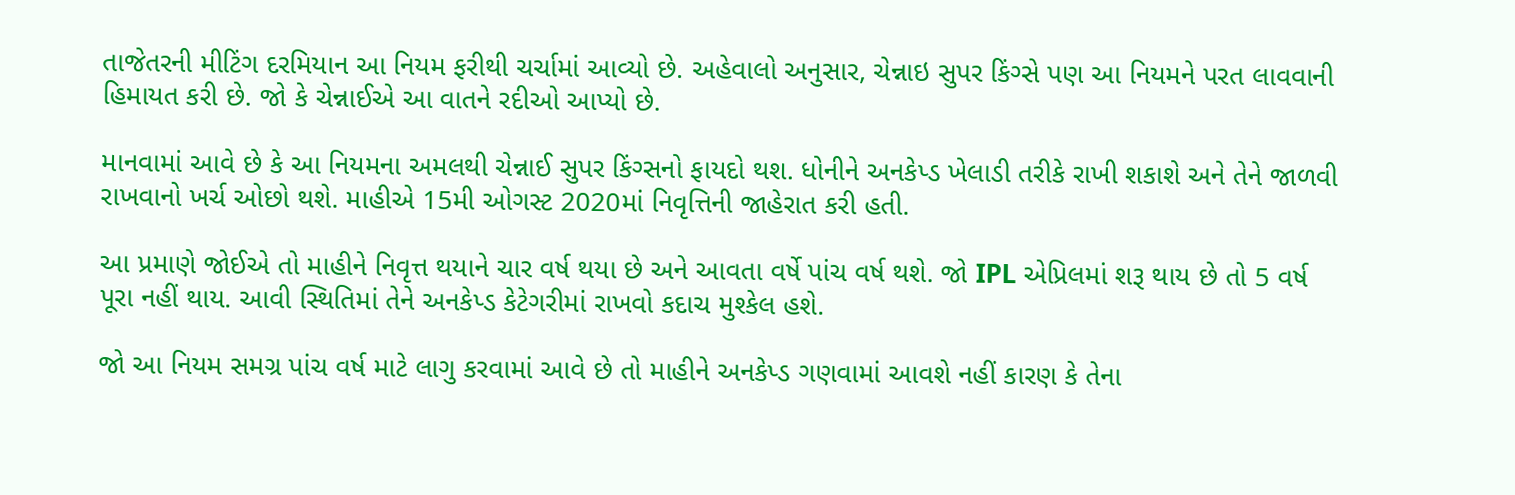તાજેતરની મીટિંગ દરમિયાન આ નિયમ ફરીથી ચર્ચામાં આવ્યો છે. અહેવાલો અનુસાર, ચેન્નાઇ સુપર કિંગ્સે પણ આ નિયમને પરત લાવવાની હિમાયત કરી છે. જો કે ચેન્નાઈએ આ વાતને રદીઓ આપ્યો છે.

માનવામાં આવે છે કે આ નિયમના અમલથી ચેન્નાઈ સુપર કિંગ્સનો ફાયદો થશ. ધોનીને અનકેપ્ડ ખેલાડી તરીકે રાખી શકાશે અને તેને જાળવી રાખવાનો ખર્ચ ઓછો થશે. માહીએ 15મી ઓગસ્ટ 2020માં નિવૃત્તિની જાહેરાત કરી હતી.

આ પ્રમાણે જોઈએ તો માહીને નિવૃત્ત થયાને ચાર વર્ષ થયા છે અને આવતા વર્ષે પાંચ વર્ષ થશે. જો IPL એપ્રિલમાં શરૂ થાય છે તો 5 વર્ષ પૂરા નહીં થાય. આવી સ્થિતિમાં તેને અનકેપ્ડ કેટેગરીમાં રાખવો કદાચ મુશ્કેલ હશે.

જો આ નિયમ સમગ્ર પાંચ વર્ષ માટે લાગુ કરવામાં આવે છે તો માહીને અનકેપ્ડ ગણવામાં આવશે નહીં કારણ કે તેના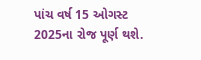પાંચ વર્ષ 15 ઓગસ્ટ 2025ના રોજ પૂર્ણ થશે.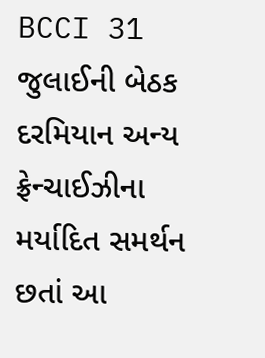BCCI 31 જુલાઈની બેઠક દરમિયાન અન્ય ફ્રેન્ચાઈઝીના મર્યાદિત સમર્થન છતાં આ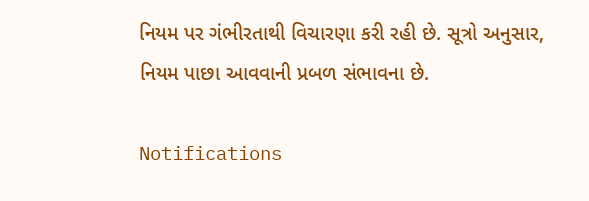નિયમ પર ગંભીરતાથી વિચારણા કરી રહી છે. સૂત્રો અનુસાર, નિયમ પાછા આવવાની પ્રબળ સંભાવના છે.

Notifications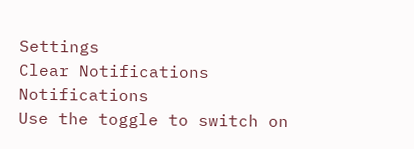Settings
Clear Notifications
Notifications
Use the toggle to switch on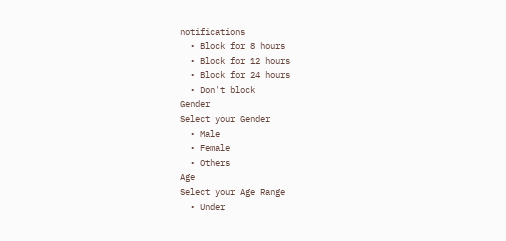notifications
  • Block for 8 hours
  • Block for 12 hours
  • Block for 24 hours
  • Don't block
Gender
Select your Gender
  • Male
  • Female
  • Others
Age
Select your Age Range
  • Under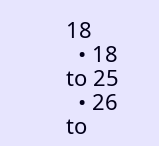18
  • 18 to 25
  • 26 to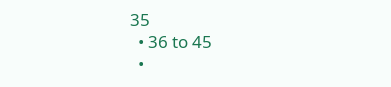35
  • 36 to 45
  •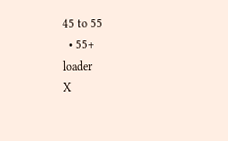45 to 55
  • 55+
loader
X